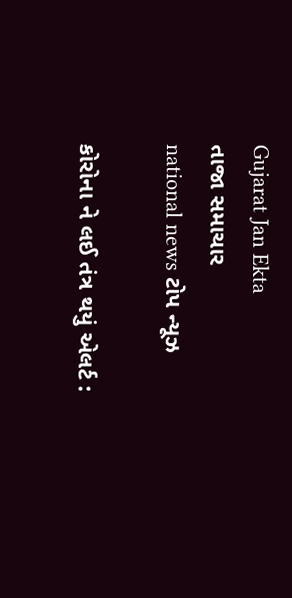Gujarat Jan Ekta
તાજા સમાચાર
national news ટોપ ન્યૂઝ

કોરોના ને લઈ તંત્ર થયું એલર્ટ :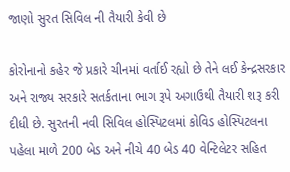જાણો સુરત સિવિલ ની તૈયારી કેવી છે

કોરોનાનો કહેર જે પ્રકારે ચીનમાં વર્તાઈ રહ્યો છે તેને લઈ કેન્દ્રસરકાર અને રાજ્ય સરકારે સતર્કતાના ભાગ રૂપે અગાઉથી તૈયારી શરૂ કરી દીધી છે. સુરતની નવી સિવિલ હોસ્પિટલમાં કોવિડ હોસ્પિટલના પહેલા માળે 200 બેડ અને નીચે 40 બેડ 40 વેન્ટિલેટર સહિત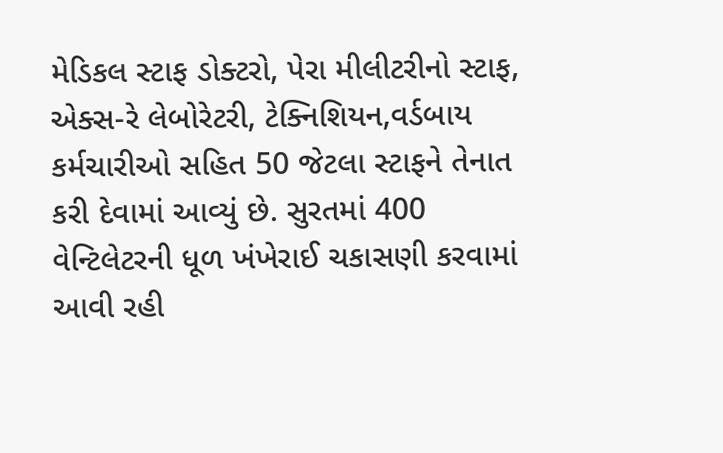મેડિકલ સ્ટાફ ડોક્ટરો, પેરા મીલીટરીનો સ્ટાફ, એક્સ-રે લેબોરેટરી, ટેક્નિશિયન,વર્ડબાય કર્મચારીઓ સહિત 50 જેટલા સ્ટાફને તેનાત કરી દેવામાં આવ્યું છે. સુરતમાં 400 વેન્ટિલેટરની ધૂળ ખંખેરાઈ ચકાસણી કરવામાં આવી રહી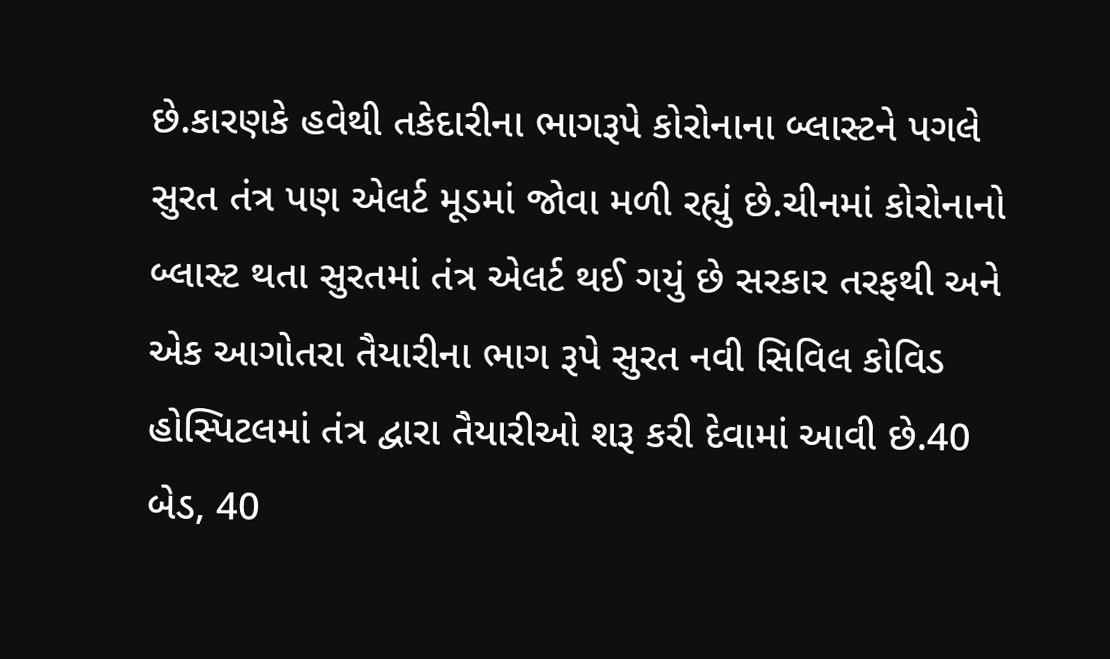છે.કારણકે હવેથી તકેદારીના ભાગરૂપે કોરોનાના બ્લાસ્ટને પગલે સુરત તંત્ર પણ એલર્ટ મૂડમાં જોવા મળી રહ્યું છે.ચીનમાં કોરોનાનો બ્લાસ્ટ થતા સુરતમાં તંત્ર એલર્ટ થઈ ગયું છે સરકાર તરફથી અને એક આગોતરા તૈયારીના ભાગ રૂપે સુરત નવી સિવિલ કોવિડ હોસ્પિટલમાં તંત્ર દ્વારા તૈયારીઓ શરૂ કરી દેવામાં આવી છે.40 બેડ, 40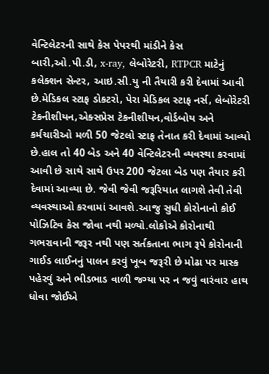વેન્ટિલેટરની સાથે કેસ પેપરથી માંડીને કેસ બારી,ઓ.પી.ડી, x-ray, લેબોરેટરી, RTPCR માટેનું કલેક્શન સેન્ટર, આઇ.સી.યુ ની તૈયારી કરી દેવામાં આવી છે.મેડિકલ સ્ટાફ ડોકટરો, પેરા મેડિકલ સ્ટાફ નર્સ, લેબોરેટરી ટેકનીશીયન,એક્સપ્રેસ ટેકનીશીયન,વોર્ડબોય અને કર્મચારીઓ મળી 50 જેટલો સ્ટાફ તેનાત કરી દેવામાં આવ્યો છે.હાલ તો 40 બેડ અને 40 વેન્ટિલેટરની વ્યવસ્થા કરવામાં આવી છે સાથે સાથે ઉપર 200 જેટલા બેડ પણ તૈયાર કરી દેવામાં આવ્યા છે. જેવી જેવી જરૂરિયાત લાગશે તેવી તેવી વ્યવસ્થાઓ કરવામાં આવશે.આજુ સુધી કોરોનાનો કોઈ પોઝિટિવ કેસ જોવા નથી મળ્યો.લોકોએ કોરોનાથી ગભરાવાની જરૂર નથી પણ સર્તકતાના ભાગ રૂપે કોરોનાની ગાઈડ લાઈનનું પાલન કરવું ખૂબ જરૂરી છે મોઢા પર માસ્ક પહેરવું અને ભીડભાડ વાળી જગ્યા પર ન જવું વારંવાર હાથ ધોવા જોઈએ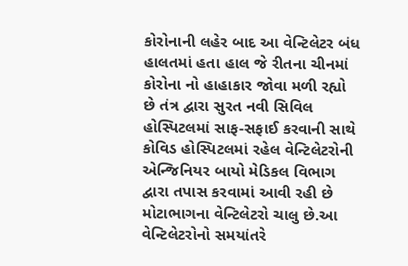કોરોનાની લહેર બાદ આ વેન્ટિલેટર બંધ હાલતમાં હતા હાલ જે રીતના ચીનમાં કોરોના નો હાહાકાર જોવા મળી રહ્યો છે તંત્ર દ્વારા સુરત નવી સિવિલ હોસ્પિટલમાં સાફ-સફાઈ કરવાની સાથે કોવિડ હોસ્પિટલમાં રહેલ વેન્ટિલેટરોની એન્જિનિયર બાયો મેડિકલ વિભાગ દ્વારા તપાસ કરવામાં આવી રહી છે મોટાભાગના વેન્ટિલેટરો ચાલુ છે.આ વેન્ટિલેટરોનો સમયાંતરે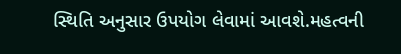સ્થિતિ અનુસાર ઉપયોગ લેવામાં આવશે.મહત્વની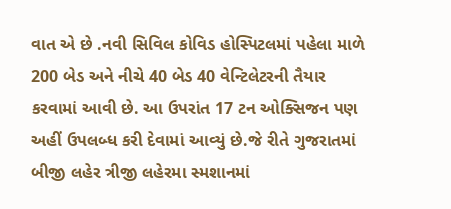વાત એ છે .નવી સિવિલ કોવિડ હોસ્પિટલમાં પહેલા માળે 200 બેડ અને નીચે 40 બેડ 40 વેન્ટિલેટરની તૈયાર કરવામાં આવી છે. આ ઉપરાંત 17 ટન ઓક્સિજન પણ અહીં ઉપલબ્ધ કરી દેવામાં આવ્યું છે.જે રીતે ગુજરાતમાં બીજી લહેર ત્રીજી લહેરમા સ્મશાનમાં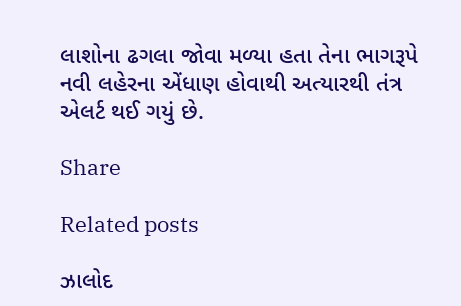લાશોના ઢગલા જોવા મળ્યા હતા તેના ભાગરૂપે નવી લહેરના એંધાણ હોવાથી અત્યારથી તંત્ર એલર્ટ થઈ ગયું છે.

Share

Related posts

ઝાલોદ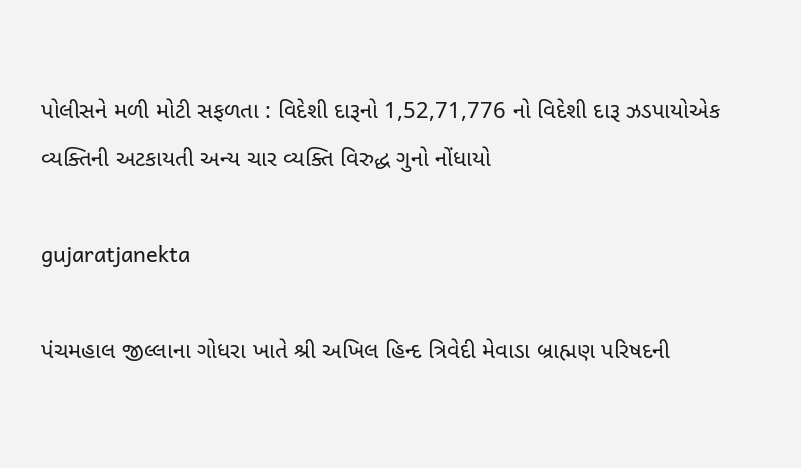પોલીસને મળી મોટી સફળતા : વિદેશી દારૂનો 1,52,71,776 નો વિદેશી દારૂ ઝડપાયોએક વ્યક્તિની અટકાયતી અન્ય ચાર વ્યક્તિ વિરુદ્ધ ગુનો નોંધાયો

gujaratjanekta

પંચમહાલ જીલ્લાના ગોધરા ખાતે શ્રી અખિલ હિન્દ ત્રિવેદી મેવાડા બ્રાહ્મણ પરિષદની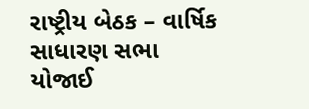રાષ્ટ્રીય બેઠક – વાર્ષિક સાધારણ સભા યોજાઈ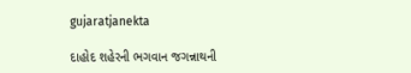gujaratjanekta

દાહોદ શહેરની ભગવાન જગન્નાથની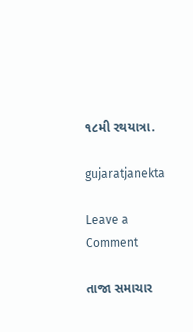૧૮મી રથયાત્રા.

gujaratjanekta

Leave a Comment

તાજા સમાચાર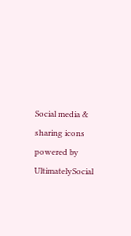Social media & sharing icons powered by UltimatelySocial